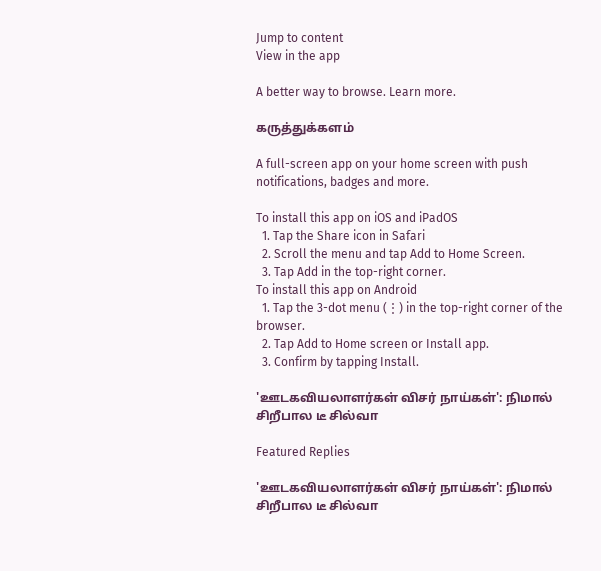Jump to content
View in the app

A better way to browse. Learn more.

கருத்துக்களம்

A full-screen app on your home screen with push notifications, badges and more.

To install this app on iOS and iPadOS
  1. Tap the Share icon in Safari
  2. Scroll the menu and tap Add to Home Screen.
  3. Tap Add in the top-right corner.
To install this app on Android
  1. Tap the 3-dot menu (⋮) in the top-right corner of the browser.
  2. Tap Add to Home screen or Install app.
  3. Confirm by tapping Install.

'ஊடகவியலாளர்கள் விசர் நாய்கள்': நிமால் சிறீபால டீ சில்வா

Featured Replies

'ஊடகவியலாளர்கள் விசர் நாய்கள்': நிமால் சிறீபால டீ சில்வா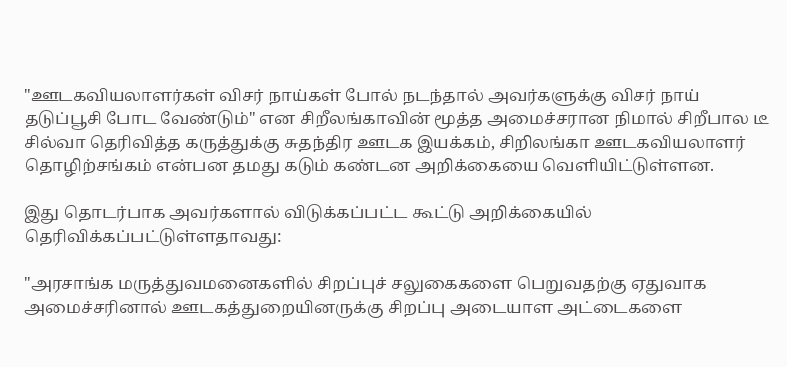"ஊடகவியலாளர்கள் விசர் நாய்கள் போல் நடந்தால் அவர்களுக்கு விசர் நாய் தடுப்பூசி போட வேண்டும்" என சிறீலங்காவின் மூத்த அமைச்சரான நிமால் சிறீபால டீ சில்வா தெரிவித்த கருத்துக்கு சுதந்திர ஊடக இயக்கம், சிறிலங்கா ஊடகவியலாளர் தொழிற்சங்கம் என்பன தமது கடும் கண்டன அறிக்கையை வெளியிட்டுள்ளன.

இது தொடர்பாக அவர்களால் விடுக்கப்பட்ட கூட்டு அறிக்கையில் தெரிவிக்கப்பட்டுள்ளதாவது:

"அரசாங்க மருத்துவமனைகளில் சிறப்புச் சலுகைகளை பெறுவதற்கு ஏதுவாக அமைச்சரினால் ஊடகத்துறையினருக்கு சிறப்பு அடையாள அட்டைகளை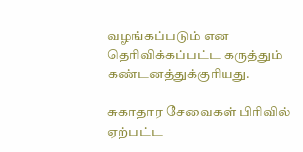வழங்கப்படும் என தெரிவிக்கப்பட்ட கருத்தும் கண்டனத்துக்குரியது.

சுகாதார சேவைகள் பிரிவில் ஏற்பட்ட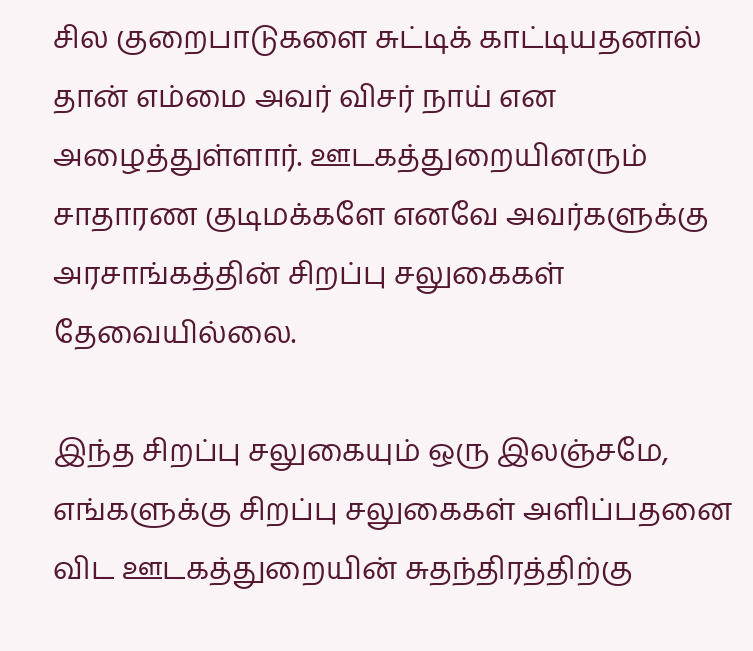சில குறைபாடுகளை சுட்டிக் காட்டியதனால் தான் எம்மை அவர் விசர் நாய் என அழைத்துள்ளார். ஊடகத்துறையினரும் சாதாரண குடிமக்களே எனவே அவர்களுக்கு அரசாங்கத்தின் சிறப்பு சலுகைகள் தேவையில்லை.

இந்த சிறப்பு சலுகையும் ஒரு இலஞ்சமே, எங்களுக்கு சிறப்பு சலுகைகள் அளிப்பதனை விட ஊடகத்துறையின் சுதந்திரத்திற்கு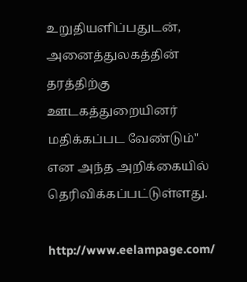உறுதியளிப்பதுடன், அனைத்துலகத்தின் தரத்திற்கு ஊடகத்துறையினர் மதிக்கப்பட வேண்டும்" என அந்த அறிக்கையில் தெரிவிக்கப்பட்டுள்ளது.

http://www.eelampage.com/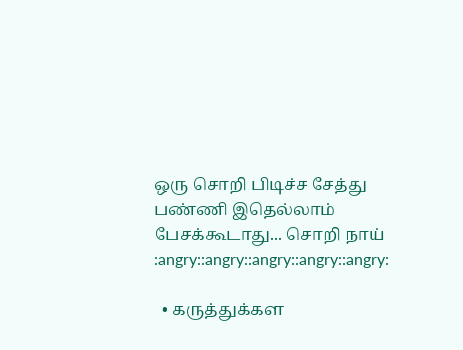ஒரு சொறி பிடிச்ச சேத்து பண்ணி இதெல்லாம் பேசக்கூடாது... சொறி நாய் :angry::angry::angry::angry::angry:

  • கருத்துக்கள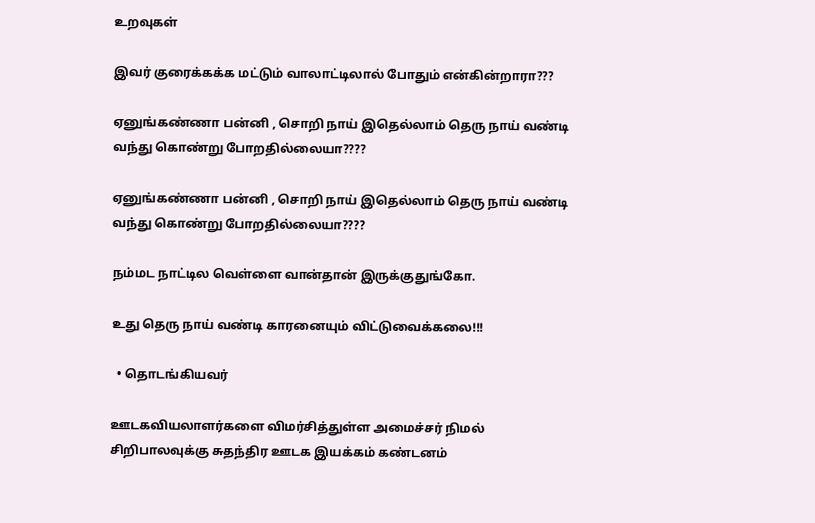உறவுகள்

இவர் குரைக்கக்க மட்டும் வாலாட்டிலால் போதும் என்கின்றாரா???

ஏனுங்கண்ணா பன்னி , சொறி நாய் இதெல்லாம் தெரு நாய் வண்டி வந்து கொண்று போறதில்லையா????

ஏனுங்கண்ணா பன்னி , சொறி நாய் இதெல்லாம் தெரு நாய் வண்டி வந்து கொண்று போறதில்லையா????

நம்மட நாட்டில வெள்ளை வான்தான் இருக்குதுங்கோ.

உது தெரு நாய் வண்டி காரனையும் விட்டுவைக்கலை!!!

  • தொடங்கியவர்

ஊடகவியலாளர்களை விமர்சித்துள்ள அமைச்சர் நிமல் சிறிபாலவுக்கு சுதந்திர ஊடக இயக்கம் கண்டனம்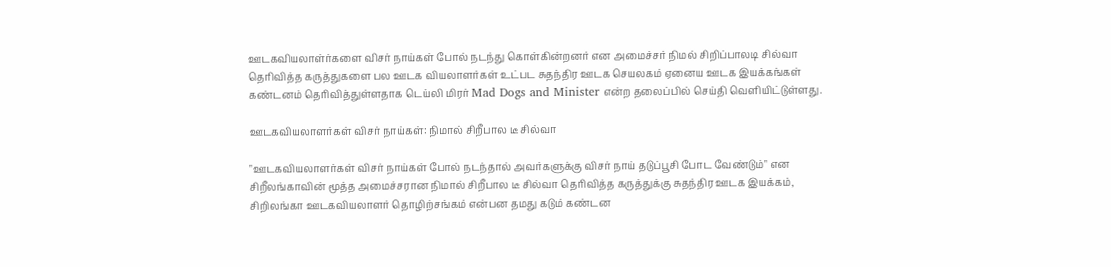ஊடகவியலாள்ர்களை விசர் நாய்கள் போல் நடந்து கொள்கின்றனர் என அமைச்சர் நிமல் சிறிப்பாலடி சில்வா தெரிவித்த கருத்துகளை பல ஊடக வியலாளர்கள் உட்பட சுதந்திர ஊடக செயலகம் ஏனைய ஊடக இயக்கங்கள் கண்டனம் தெரிவித்துள்ளதாக டெய்லி மிரர் Mad Dogs and Minister என்ற தலைப்பில் செய்தி வெளியிட்டுள்ளது.

ஊடகவியலாளர்கள் விசர் நாய்கள்: நிமால் சிறீபால டீ சில்வா

"ஊடகவியலாளர்கள் விசர் நாய்கள் போல் நடந்தால் அவர்களுக்கு விசர் நாய் தடுப்பூசி போட வேண்டும்" என சிறீலங்காவின் மூத்த அமைச்சரான நிமால் சிறீபால டீ சில்வா தெரிவித்த கருத்துக்கு சுதந்திர ஊடக இயக்கம், சிறிலங்கா ஊடகவியலாளர் தொழிற்சங்கம் என்பன தமது கடும் கண்டன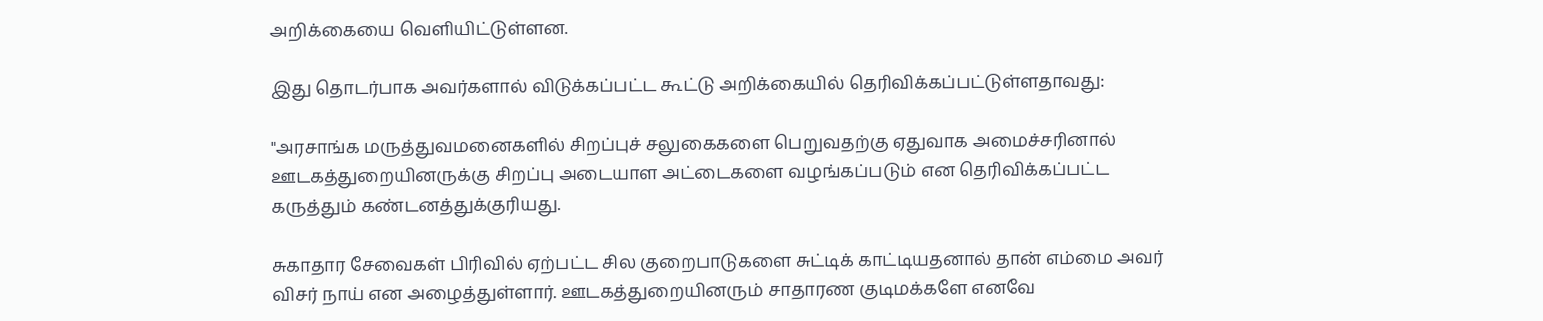அறிக்கையை வெளியிட்டுள்ளன.

இது தொடர்பாக அவர்களால் விடுக்கப்பட்ட கூட்டு அறிக்கையில் தெரிவிக்கப்பட்டுள்ளதாவது:

"அரசாங்க மருத்துவமனைகளில் சிறப்புச் சலுகைகளை பெறுவதற்கு ஏதுவாக அமைச்சரினால் ஊடகத்துறையினருக்கு சிறப்பு அடையாள அட்டைகளை வழங்கப்படும் என தெரிவிக்கப்பட்ட கருத்தும் கண்டனத்துக்குரியது.

சுகாதார சேவைகள் பிரிவில் ஏற்பட்ட சில குறைபாடுகளை சுட்டிக் காட்டியதனால் தான் எம்மை அவர் விசர் நாய் என அழைத்துள்ளார். ஊடகத்துறையினரும் சாதாரண குடிமக்களே எனவே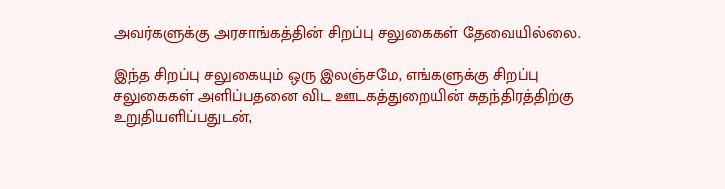அவர்களுக்கு அரசாங்கத்தின் சிறப்பு சலுகைகள் தேவையில்லை.

இந்த சிறப்பு சலுகையும் ஒரு இலஞ்சமே, எங்களுக்கு சிறப்பு சலுகைகள் அளிப்பதனை விட ஊடகத்துறையின் சுதந்திரத்திற்கு உறுதியளிப்பதுடன்,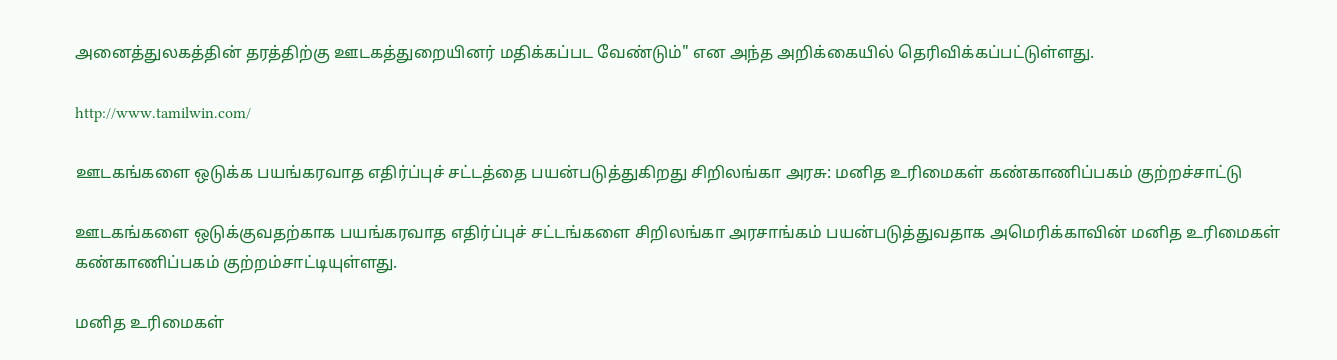அனைத்துலகத்தின் தரத்திற்கு ஊடகத்துறையினர் மதிக்கப்பட வேண்டும்" என அந்த அறிக்கையில் தெரிவிக்கப்பட்டுள்ளது.

http://www.tamilwin.com/

ஊடகங்களை ஒடுக்க பயங்கரவாத எதிர்ப்புச் சட்டத்தை பயன்படுத்துகிறது சிறிலங்கா அரசு: மனித உரிமைகள் கண்காணிப்பகம் குற்றச்சாட்டு

ஊடகங்களை ஒடுக்குவதற்காக பயங்கரவாத எதிர்ப்புச் சட்டங்களை சிறிலங்கா அரசாங்கம் பயன்படுத்துவதாக அமெரிக்காவின் மனித உரிமைகள் கண்காணிப்பகம் குற்றம்சாட்டியுள்ளது.

மனித உரிமைகள்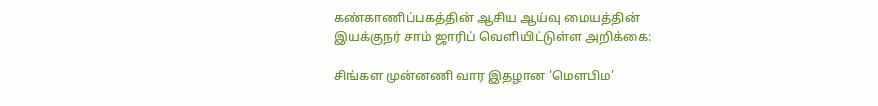கண்காணிப்பகத்தின் ஆசிய ஆய்வு மையத்தின் இயக்குநர் சாம் ஜாரிப் வெளியிட்டுள்ள அறிக்கை:

சிங்கள முன்னணி வார இதழான 'மெளபிம'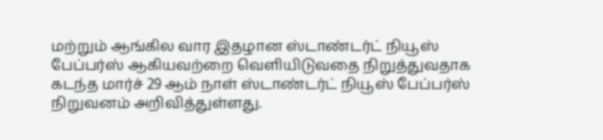மற்றும் ஆங்கில வார இதழான ஸ்டாண்டர்ட் நியூஸ் பேப்பர்ஸ் ஆகியவற்றை வெளியிடுவதை நிறுத்துவதாக கடந்த மார்ச் 29 ஆம் நாள் ஸ்டாண்டர்ட் நியூஸ் பேப்பர்ஸ் நிறுவனம் அறிவித்துள்ளது.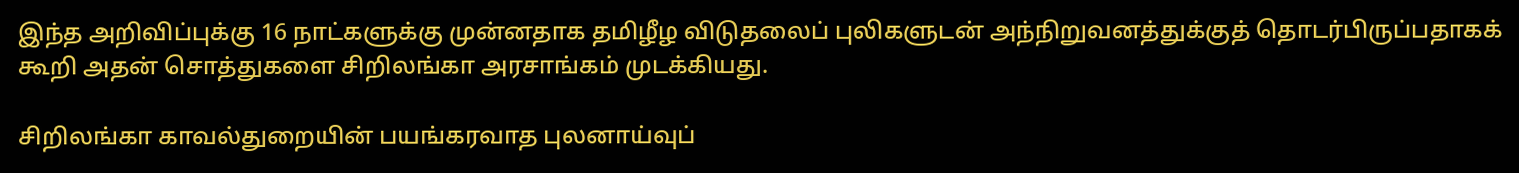இந்த அறிவிப்புக்கு 16 நாட்களுக்கு முன்னதாக தமிழீழ விடுதலைப் புலிகளுடன் அந்நிறுவனத்துக்குத் தொடர்பிருப்பதாகக் கூறி அதன் சொத்துகளை சிறிலங்கா அரசாங்கம் முடக்கியது.

சிறிலங்கா காவல்துறையின் பயங்கரவாத புலனாய்வுப்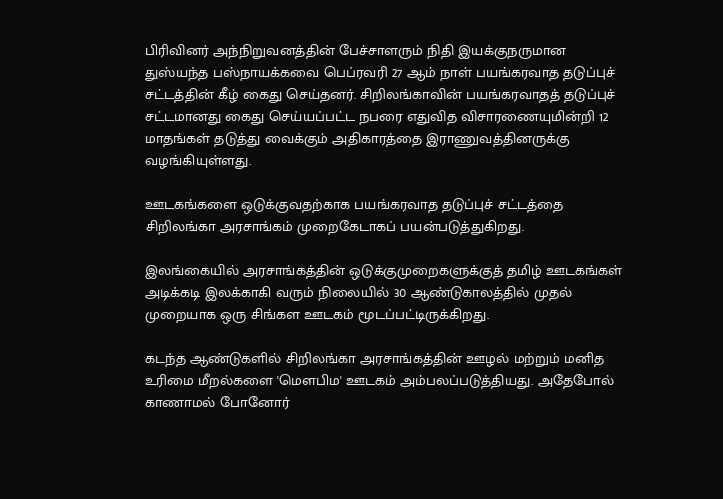பிரிவினர் அந்நிறுவனத்தின் பேச்சாளரும் நிதி இயக்குநருமான துஸ்யந்த பஸ்நாயக்கவை பெப்ரவரி 27 ஆம் நாள் பயங்கரவாத தடுப்புச் சட்டத்தின் கீழ் கைது செய்தனர். சிறிலங்காவின் பயங்கரவாதத் தடுப்புச் சட்டமானது கைது செய்யப்பட்ட நபரை எதுவித விசாரணையுமின்றி 12 மாதங்கள் தடுத்து வைக்கும் அதிகாரத்தை இராணுவத்தினருக்கு வழங்கியுள்ளது.

ஊடகங்களை ஒடுக்குவதற்காக பயங்கரவாத தடுப்புச் சட்டத்தை சிறிலங்கா அரசாங்கம் முறைகேடாகப் பயன்படுத்துகிறது.

இலங்கையில் அரசாங்கத்தின் ஒடுக்குமுறைகளுக்குத் தமிழ் ஊடகங்கள் அடிக்கடி இலக்காகி வரும் நிலையில் 30 ஆண்டுகாலத்தில் முதல் முறையாக ஒரு சிங்கள ஊடகம் மூடப்பட்டிருக்கிறது.

கடந்த ஆண்டுகளில் சிறிலங்கா அரசாங்கத்தின் ஊழல் மற்றும் மனித உரிமை மீறல்களை 'மெளபிம' ஊடகம் அம்பலப்படுத்தியது. அதேபோல் காணாமல் போனோர்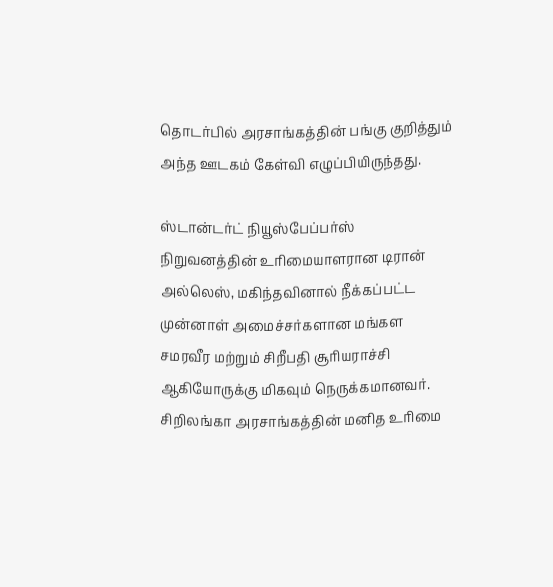தொடர்பில் அரசாங்கத்தின் பங்கு குறித்தும் அந்த ஊடகம் கேள்வி எழுப்பியிருந்தது.

ஸ்டான்டர்ட் நியூஸ்பேப்பர்ஸ் நிறுவனத்தின் உரிமையாளரான டிரான் அல்லெஸ், மகிந்தவினால் நீக்கப்பட்ட முன்னாள் அமைச்சர்களான மங்கள சமரவீர மற்றும் சிறீபதி சூரியராச்சி ஆகியோருக்கு மிகவும் நெருக்கமானவர். சிறிலங்கா அரசாங்கத்தின் மனித உரிமை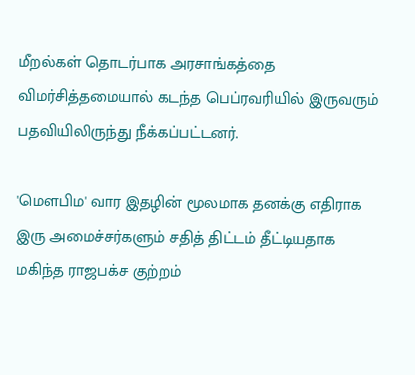மீறல்கள் தொடர்பாக அரசாங்கத்தை விமர்சித்தமையால் கடந்த பெப்ரவரியில் இருவரும் பதவியிலிருந்து நீக்கப்பட்டனர்.

'மெளபிம' வார இதழின் மூலமாக தனக்கு எதிராக இரு அமைச்சர்களும் சதித் திட்டம் தீட்டியதாக மகிந்த ராஜபக்ச குற்றம்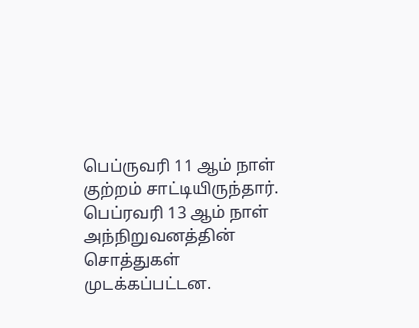பெப்ருவரி 11 ஆம் நாள் குற்றம் சாட்டியிருந்தார். பெப்ரவரி 13 ஆம் நாள் அந்நிறுவனத்தின் சொத்துகள் முடக்கப்பட்டன.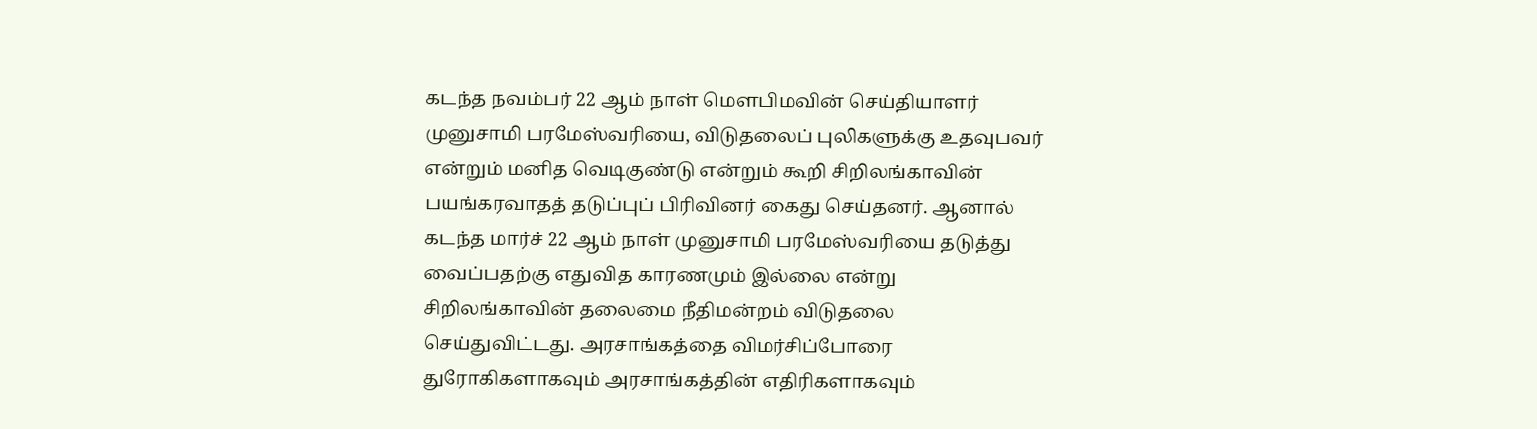கடந்த நவம்பர் 22 ஆம் நாள் மெளபிமவின் செய்தியாளர் முனுசாமி பரமேஸ்வரியை, விடுதலைப் புலிகளுக்கு உதவுபவர் என்றும் மனித வெடிகுண்டு என்றும் கூறி சிறிலங்காவின் பயங்கரவாதத் தடுப்புப் பிரிவினர் கைது செய்தனர். ஆனால் கடந்த மார்ச் 22 ஆம் நாள் முனுசாமி பரமேஸ்வரியை தடுத்து வைப்பதற்கு எதுவித காரணமும் இல்லை என்று சிறிலங்காவின் தலைமை நீதிமன்றம் விடுதலை செய்துவிட்டது. அரசாங்கத்தை விமர்சிப்போரை துரோகிகளாகவும் அரசாங்கத்தின் எதிரிகளாகவும்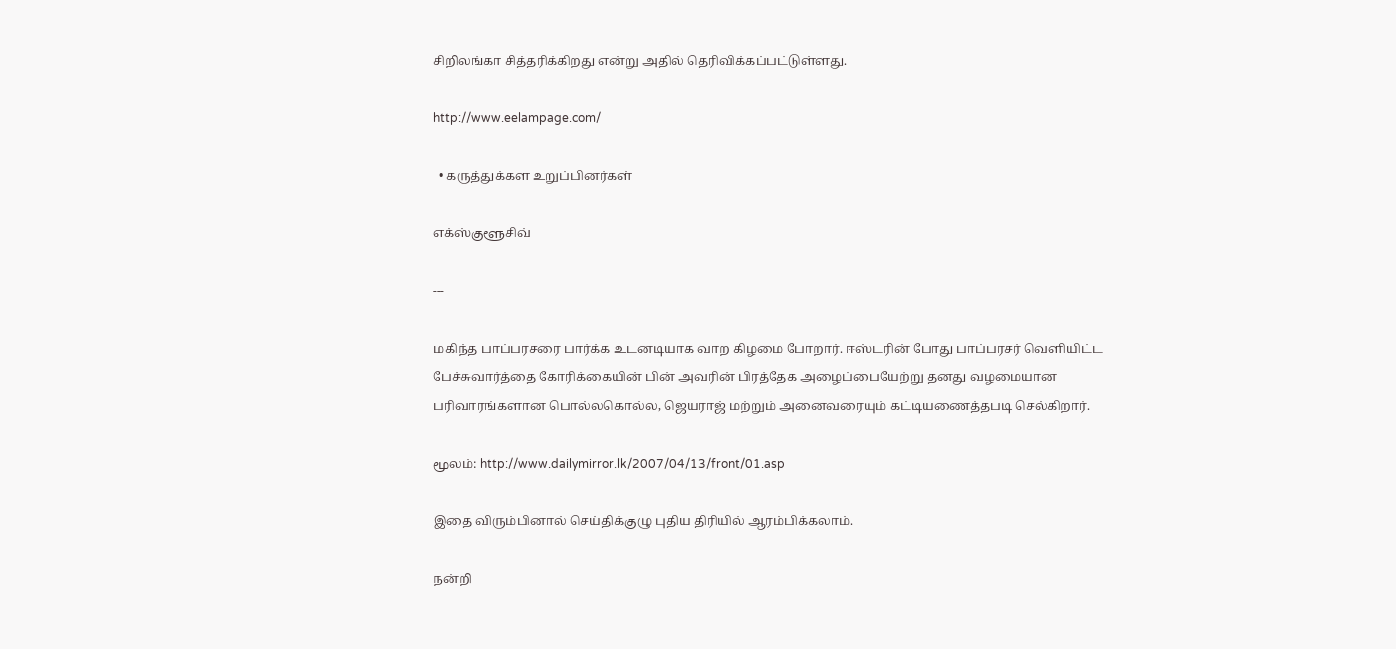சிறிலங்கா சித்தரிக்கிறது என்று அதில் தெரிவிக்கப்பட்டுள்ளது.

http://www.eelampage.com/

  • கருத்துக்கள உறுப்பினர்கள்

எக்ஸ்குளூசிவ்

---

மகிந்த பாப்பரசரை பார்க்க உடனடியாக வாற கிழமை போறார். ஈஸ்டரின் போது பாப்பரசர் வெளியிட்ட பேச்சுவார்த்தை கோரிக்கையின் பின் அவரின் பிரத்தேக அழைப்பையேற்று தனது வழமையான பரிவாரங்களான பொல்லகொல்ல, ஜெயராஜ் மற்றும் அனைவரையும் கட்டியணைத்தபடி செல்கிறார்.

மூலம்: http://www.dailymirror.lk/2007/04/13/front/01.asp

இதை விரும்பினால் செய்திக்குழு புதிய திரியில் ஆரம்பிக்கலாம்.

நன்றி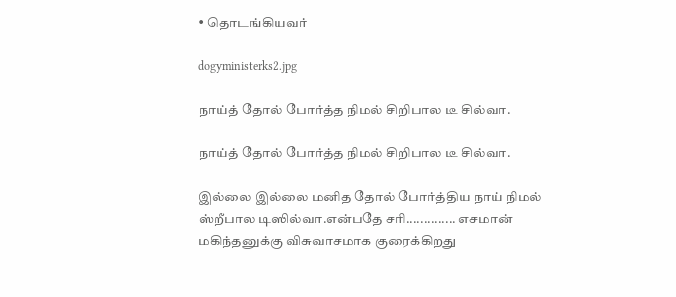• தொடங்கியவர்

dogyministerks2.jpg

நாய்த் தோல் போர்த்த நிமல் சிறிபால டீ சில்வா.

நாய்த் தோல் போர்த்த நிமல் சிறிபால டீ சில்வா.

இல்லை இல்லை மனித தோல் போர்த்திய நாய் நிமல் ஸ்றீபால டிஸில்வா.என்பதே சரி.............. எசமான் மகிந்தனுக்கு விசுவாசமாக குரைக்கிறது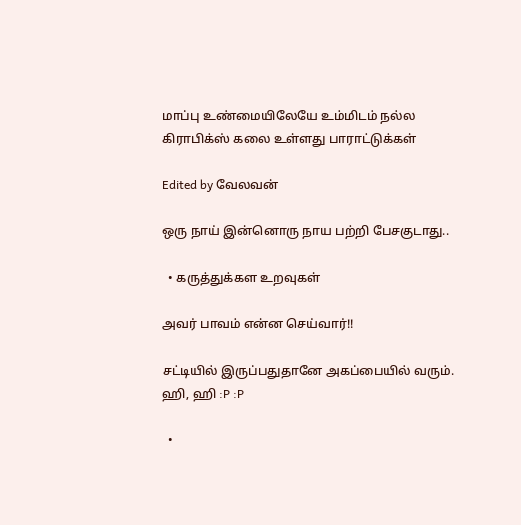மாப்பு உண்மையிலேயே உம்மிடம் நல்ல கிராபிக்ஸ் கலை உள்ளது பாராட்டுக்கள்

Edited by வேலவன்

ஒரு நாய் இன்னொரு நாய பற்றி பேசகுடாது..

  • கருத்துக்கள உறவுகள்

அவர் பாவம் என்ன செய்வார்!!

சட்டியில் இருப்பதுதானே அகப்பையில் வரும். ஹி, ஹி :P :P

  •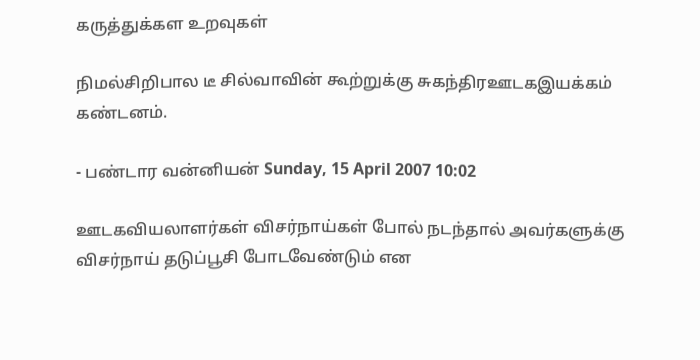கருத்துக்கள உறவுகள்

நிமல்சிறிபால டீ சில்வாவின் கூற்றுக்கு சுகந்திரஊடகஇயக்கம் கண்டனம்.

- பண்டார வன்னியன் Sunday, 15 April 2007 10:02

ஊடகவியலாளர்கள் விசர்நாய்கள் போல் நடந்தால் அவர்களுக்கு விசர்நாய் தடுப்பூசி போடவேண்டும் என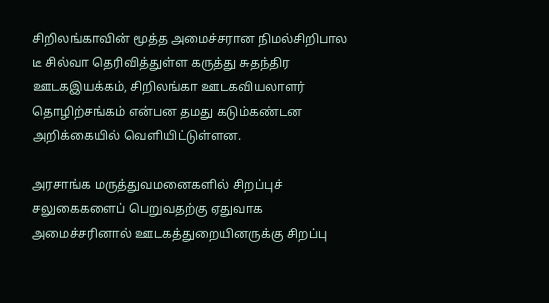சிறிலங்காவின் மூத்த அமைச்சரான நிமல்சிறிபால டீ சில்வா தெரிவித்துள்ள கருத்து சுதந்திர ஊடகஇயக்கம், சிறிலங்கா ஊடகவியலாளர் தொழிற்சங்கம் என்பன தமது கடும்கண்டன அறிக்கையில் வெளியிட்டுள்ளன.

அரசாங்க மருத்துவமனைகளில் சிறப்புச் சலுகைகளைப் பெறுவதற்கு ஏதுவாக அமைச்சரினால் ஊடகத்துறையினருக்கு சிறப்பு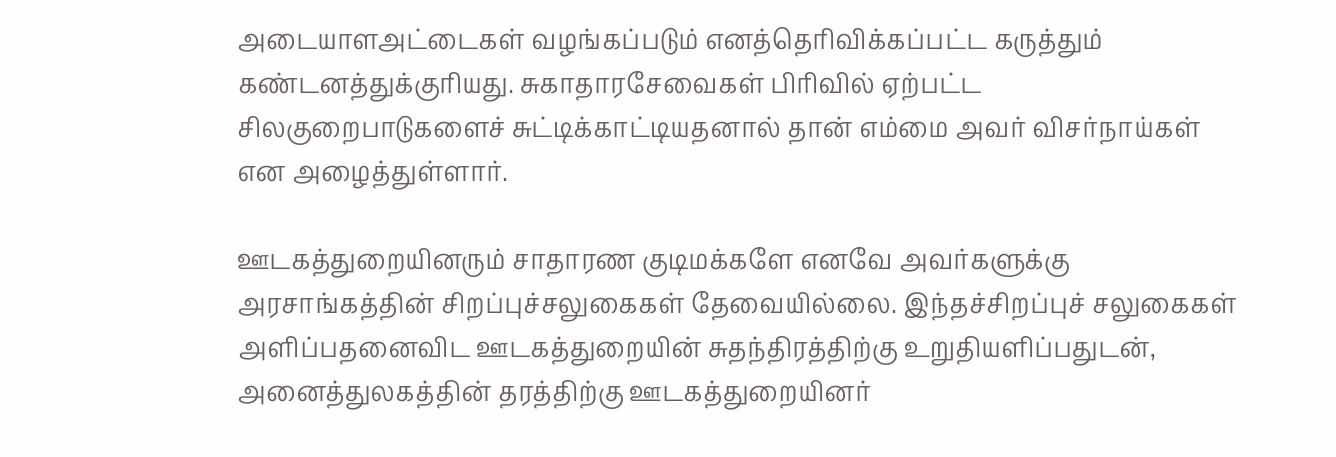அடையாளஅட்டைகள் வழங்கப்படும் எனத்தெரிவிக்கப்பட்ட கருத்தும் கண்டனத்துக்குரியது. சுகாதாரசேவைகள் பிரிவில் ஏற்பட்ட சிலகுறைபாடுகளைச் சுட்டிக்காட்டியதனால் தான் எம்மை அவர் விசர்நாய்கள் என அழைத்துள்ளார்.

ஊடகத்துறையினரும் சாதாரண குடிமக்களே எனவே அவர்களுக்கு அரசாங்கத்தின் சிறப்புச்சலுகைகள் தேவையில்லை. இந்தச்சிறப்புச் சலுகைகள் அளிப்பதனைவிட ஊடகத்துறையின் சுதந்திரத்திற்கு உறுதியளிப்பதுடன், அனைத்துலகத்தின் தரத்திற்கு ஊடகத்துறையினர்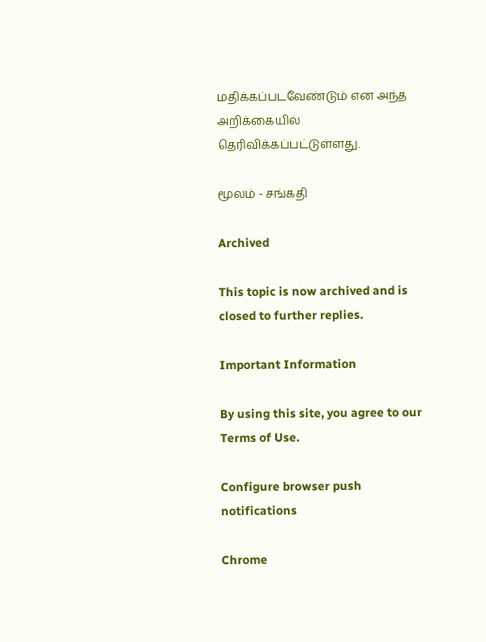மதிக்கப்படவேண்டும் என அந்த அறிக்கையில் தெரிவிக்கப்பட்டுள்ளது.

மூலம் - சங்கதி

Archived

This topic is now archived and is closed to further replies.

Important Information

By using this site, you agree to our Terms of Use.

Configure browser push notifications

Chrome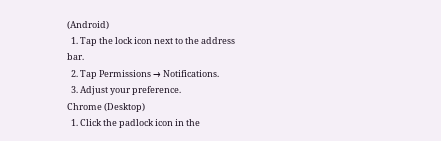(Android)
  1. Tap the lock icon next to the address bar.
  2. Tap Permissions → Notifications.
  3. Adjust your preference.
Chrome (Desktop)
  1. Click the padlock icon in the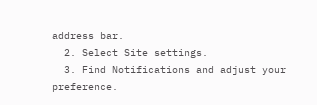address bar.
  2. Select Site settings.
  3. Find Notifications and adjust your preference.